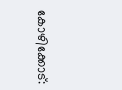കോഴിക്കോട്: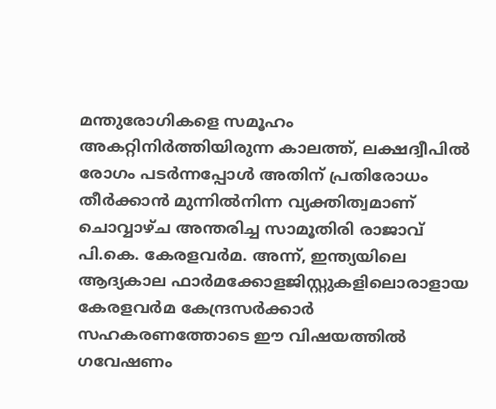മന്തുരോഗികളെ സമൂഹം അകറ്റിനിർത്തിയിരുന്ന കാലത്ത്, ലക്ഷദ്വീപിൽ രോഗം പടർന്നപ്പോൾ അതിന് പ്രതിരോധം തീർക്കാൻ മുന്നിൽനിന്ന വ്യക്തിത്വമാണ് ചൊവ്വാഴ്ച അന്തരിച്ച സാമൂതിരി രാജാവ് പി.കെ. കേരളവർമ. അന്ന്, ഇന്ത്യയിലെ ആദ്യകാല ഫാർമക്കോളജിസ്റ്റുകളിലൊരാളായ കേരളവർമ കേന്ദ്രസർക്കാർ സഹകരണത്തോടെ ഈ വിഷയത്തിൽ ഗവേഷണം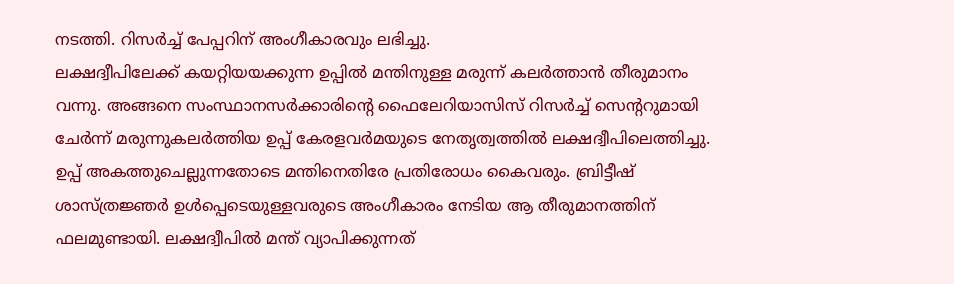നടത്തി. റിസർച്ച് പേപ്പറിന് അംഗീകാരവും ലഭിച്ചു.
ലക്ഷദ്വീപിലേക്ക് കയറ്റിയയക്കുന്ന ഉപ്പിൽ മന്തിനുള്ള മരുന്ന് കലർത്താൻ തീരുമാനം വന്നു. അങ്ങനെ സംസ്ഥാനസർക്കാരിന്റെ ഫൈലേറിയാസിസ് റിസർച്ച് സെന്ററുമായി ചേർന്ന് മരുന്നുകലർത്തിയ ഉപ്പ് കേരളവർമയുടെ നേതൃത്വത്തിൽ ലക്ഷദ്വീപിലെത്തിച്ചു. ഉപ്പ് അകത്തുചെല്ലുന്നതോടെ മന്തിനെതിരേ പ്രതിരോധം കൈവരും. ബ്രിട്ടീഷ് ശാസ്ത്രജ്ഞർ ഉൾപ്പെടെയുള്ളവരുടെ അംഗീകാരം നേടിയ ആ തീരുമാനത്തിന് ഫലമുണ്ടായി. ലക്ഷദ്വീപിൽ മന്ത് വ്യാപിക്കുന്നത്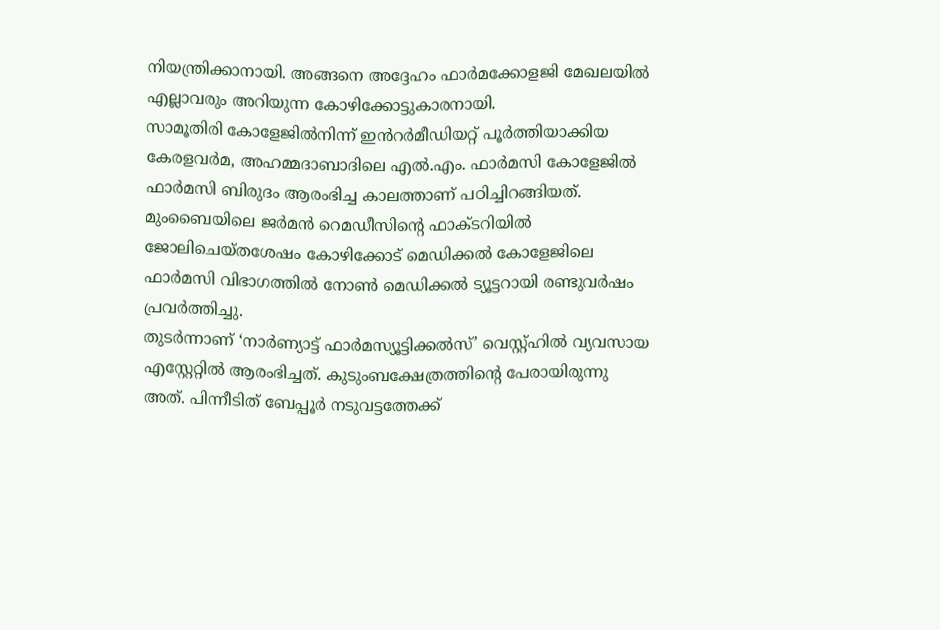നിയന്ത്രിക്കാനായി. അങ്ങനെ അദ്ദേഹം ഫാർമക്കോളജി മേഖലയിൽ എല്ലാവരും അറിയുന്ന കോഴിക്കോട്ടുകാരനായി.
സാമൂതിരി കോളേജിൽനിന്ന് ഇൻറർമീഡിയറ്റ് പൂർത്തിയാക്കിയ കേരളവർമ, അഹമ്മദാബാദിലെ എൽ.എം. ഫാർമസി കോളേജിൽ ഫാർമസി ബിരുദം ആരംഭിച്ച കാലത്താണ് പഠിച്ചിറങ്ങിയത്. മുംബൈയിലെ ജർമൻ റെമഡീസിന്റെ ഫാക്ടറിയിൽ ജോലിചെയ്തശേഷം കോഴിക്കോട് മെഡിക്കൽ കോളേജിലെ ഫാർമസി വിഭാഗത്തിൽ നോൺ മെഡിക്കൽ ട്യൂട്ടറായി രണ്ടുവർഷം പ്രവർത്തിച്ചു.
തുടർന്നാണ് ‘നാർണ്യാട്ട് ഫാർമസ്യൂട്ടിക്കൽസ്’ വെസ്റ്റ്ഹിൽ വ്യവസായ എസ്റ്റേറ്റിൽ ആരംഭിച്ചത്. കുടുംബക്ഷേത്രത്തിന്റെ പേരായിരുന്നു അത്. പിന്നീടിത് ബേപ്പൂർ നടുവട്ടത്തേക്ക്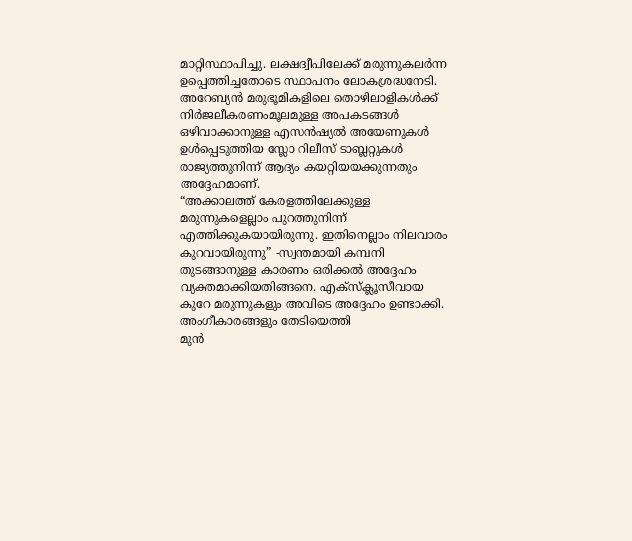മാറ്റിസ്ഥാപിച്ചു. ലക്ഷദ്വീപിലേക്ക് മരുന്നുകലർന്ന ഉപ്പെത്തിച്ചതോടെ സ്ഥാപനം ലോകശ്രദ്ധനേടി.
അറേബ്യൻ മരുഭൂമികളിലെ തൊഴിലാളികൾക്ക് നിർജലീകരണംമൂലമുള്ള അപകടങ്ങൾ ഒഴിവാക്കാനുള്ള എസൻഷ്യൽ അയേണുകൾ ഉൾപ്പെടുത്തിയ സ്ലോ റിലീസ് ടാബ്ലറ്റുകൾ രാജ്യത്തുനിന്ന് ആദ്യം കയറ്റിയയക്കുന്നതും അദ്ദേഹമാണ്.
“അക്കാലത്ത് കേരളത്തിലേക്കുള്ള മരുന്നുകളെല്ലാം പുറത്തുനിന്ന് എത്തിക്കുകയായിരുന്നു. ഇതിനെല്ലാം നിലവാരം കുറവായിരുന്നു” -സ്വന്തമായി കമ്പനി തുടങ്ങാനുള്ള കാരണം ഒരിക്കൽ അദ്ദേഹം വ്യക്തമാക്കിയതിങ്ങനെ. എക്സ്ക്ലൂസീവായ കുറേ മരുന്നുകളും അവിടെ അദ്ദേഹം ഉണ്ടാക്കി.
അംഗീകാരങ്ങളും തേടിയെത്തി
മുൻ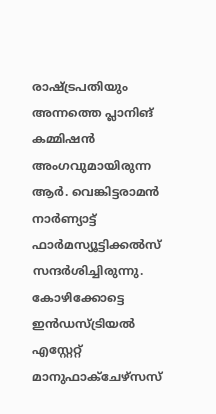രാഷ്ട്രപതിയും അന്നത്തെ പ്ലാനിങ് കമ്മിഷൻ അംഗവുമായിരുന്ന ആർ. വെങ്കിട്ടരാമൻ നാർണ്യാട്ട് ഫാർമസ്യൂട്ടിക്കൽസ് സന്ദർശിച്ചിരുന്നു. കോഴിക്കോട്ടെ ഇൻഡസ്ട്രിയൽ എസ്റ്റേറ്റ് മാനുഫാക്ചേഴ്സസ്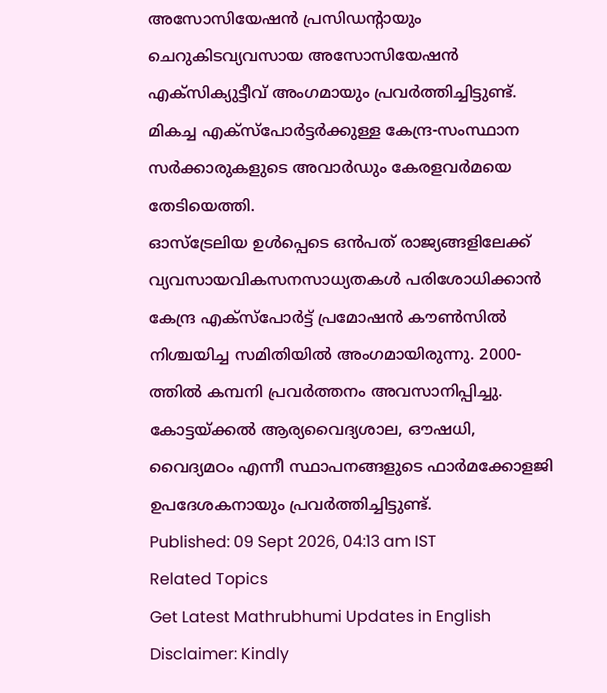അസോസിയേഷൻ പ്രസിഡന്റായും ചെറുകിടവ്യവസായ അസോസിയേഷൻ എക്സിക്യുട്ടീവ് അംഗമായും പ്രവർത്തിച്ചിട്ടുണ്ട്. മികച്ച എക്സ്പോർട്ടർക്കുള്ള കേന്ദ്ര-സംസ്ഥാന സർക്കാരുകളുടെ അവാർഡും കേരളവർമയെ തേടിയെത്തി.
ഓസ്ട്രേലിയ ഉൾപ്പെടെ ഒൻപത് രാജ്യങ്ങളിലേക്ക് വ്യവസായവികസനസാധ്യതകൾ പരിശോധിക്കാൻ കേന്ദ്ര എക്സ്പോർട്ട് പ്രമോഷൻ കൗൺസിൽ നിശ്ചയിച്ച സമിതിയിൽ അംഗമായിരുന്നു. 2000-ത്തിൽ കമ്പനി പ്രവർത്തനം അവസാനിപ്പിച്ചു. കോട്ടയ്ക്കൽ ആര്യവൈദ്യശാല, ഔഷധി, വൈദ്യമഠം എന്നീ സ്ഥാപനങ്ങളുടെ ഫാർമക്കോളജി ഉപദേശകനായും പ്രവർത്തിച്ചിട്ടുണ്ട്.
Published: 09 Sept 2026, 04:13 am IST
Related Topics
Get Latest Mathrubhumi Updates in English
Disclaimer: Kindly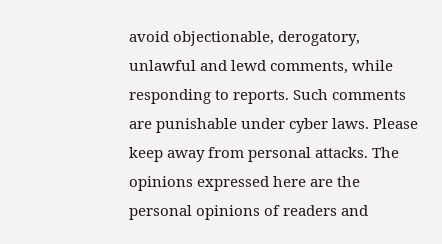avoid objectionable, derogatory, unlawful and lewd comments, while responding to reports. Such comments are punishable under cyber laws. Please keep away from personal attacks. The opinions expressed here are the personal opinions of readers and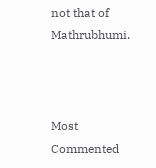not that of Mathrubhumi.



Most Commented